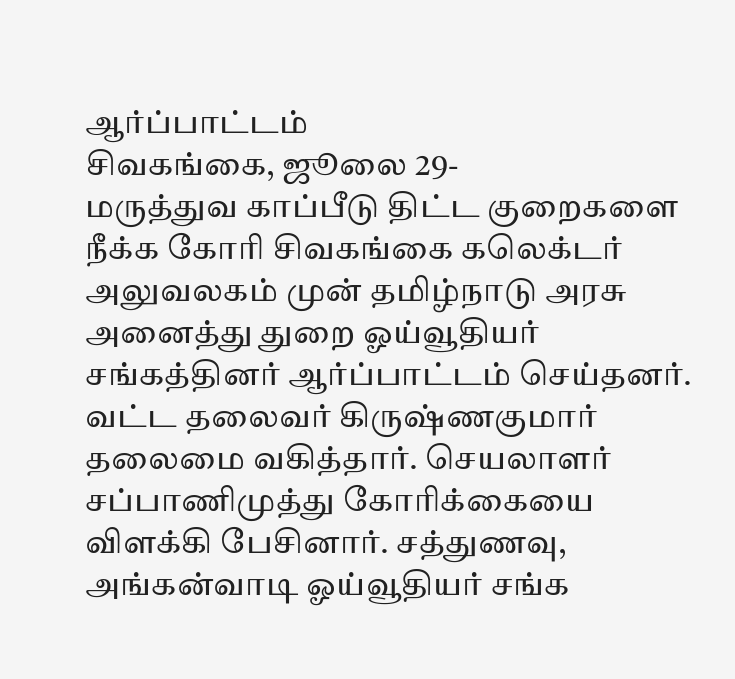ஆர்ப்பாட்டம்
சிவகங்கை, ஜூலை 29-
மருத்துவ காப்பீடு திட்ட குறைகளை நீக்க கோரி சிவகங்கை கலெக்டர் அலுவலகம் முன் தமிழ்நாடு அரசு அனைத்து துறை ஓய்வூதியர் சங்கத்தினர் ஆர்ப்பாட்டம் செய்தனர். வட்ட தலைவர் கிருஷ்ணகுமார் தலைமை வகித்தார். செயலாளர் சப்பாணிமுத்து கோரிக்கையை விளக்கி பேசினார். சத்துணவு, அங்கன்வாடி ஓய்வூதியர் சங்க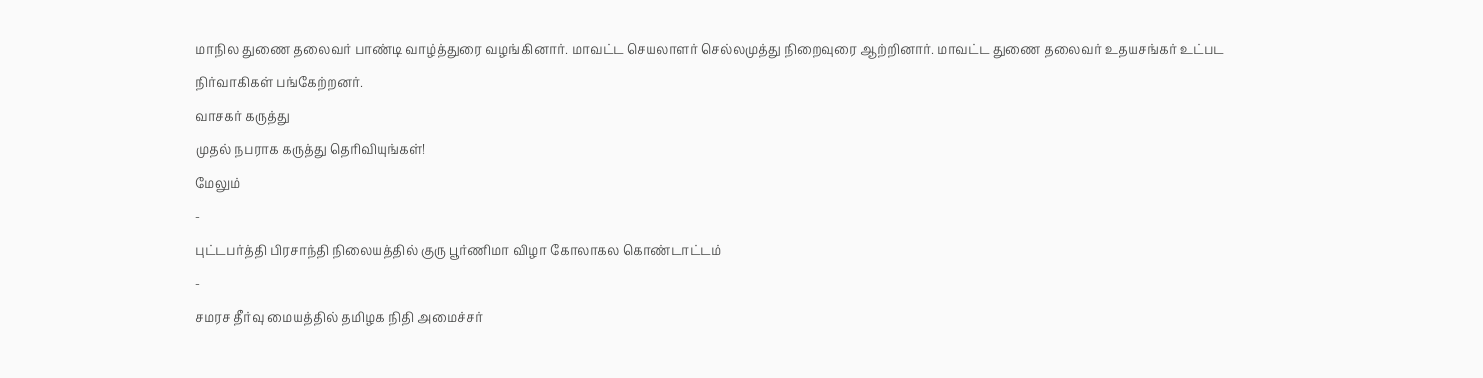மாநில துணை தலைவர் பாண்டி வாழ்த்துரை வழங்கினார். மாவட்ட செயலாளர் செல்லமுத்து நிறைவுரை ஆற்றினார். மாவட்ட துணை தலைவர் உதயசங்கர் உட்பட நிர்வாகிகள் பங்கேற்றனர்.
வாசகர் கருத்து
முதல் நபராக கருத்து தெரிவியுங்கள்!
மேலும்
-
புட்டபர்த்தி பிரசாந்தி நிலையத்தில் குரு பூர்ணிமா விழா கோலாகல கொண்டாட்டம்
-
சமரச தீர்வு மையத்தில் தமிழக நிதி அமைச்சர்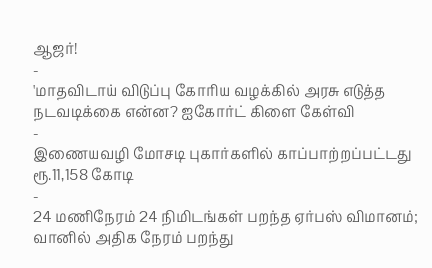ஆஜர்!
-
'மாதவிடாய் விடுப்பு கோரிய வழக்கில் அரசு எடுத்த நடவடிக்கை என்ன? ஐகோர்ட் கிளை கேள்வி
-
இணையவழி மோசடி புகார்களில் காப்பாற்றப்பட்டது ரூ.11,158 கோடி
-
24 மணிநேரம் 24 நிமிடங்கள் பறந்த ஏர்பஸ் விமானம்; வானில் அதிக நேரம் பறந்து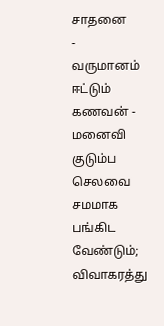சாதனை
-
வருமானம் ஈட்டும் கணவன் - மனைவி குடும்ப செலவை சமமாக பங்கிட வேண்டும்; விவாகரத்து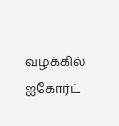வழக்கில் ஐகோர்ட்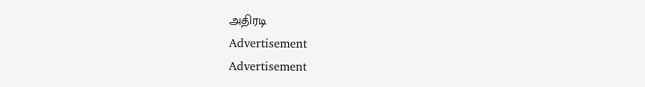அதிரடி
Advertisement
Advertisement